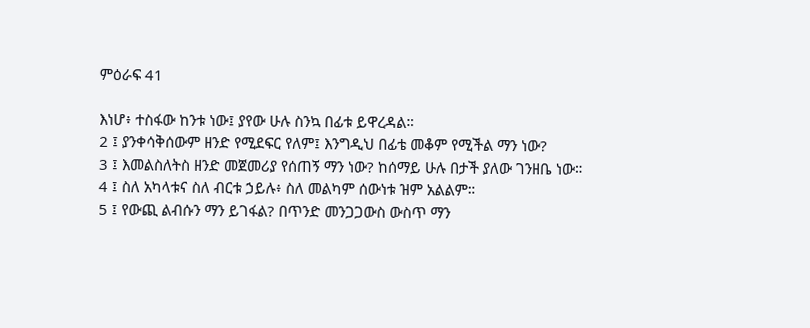ምዕራፍ 41

እነሆ፥ ተስፋው ከንቱ ነው፤ ያየው ሁሉ ስንኳ በፊቱ ይዋረዳል።
2 ፤ ያንቀሳቅሰውም ዘንድ የሚደፍር የለም፤ እንግዲህ በፊቴ መቆም የሚችል ማን ነው?
3 ፤ እመልስለትስ ዘንድ መጀመሪያ የሰጠኝ ማን ነው? ከሰማይ ሁሉ በታች ያለው ገንዘቤ ነው።
4 ፤ ስለ አካላቱና ስለ ብርቱ ኃይሉ፥ ስለ መልካም ሰውነቱ ዝም አልልም።
5 ፤ የውጪ ልብሱን ማን ይገፋል? በጥንድ መንጋጋውስ ውስጥ ማን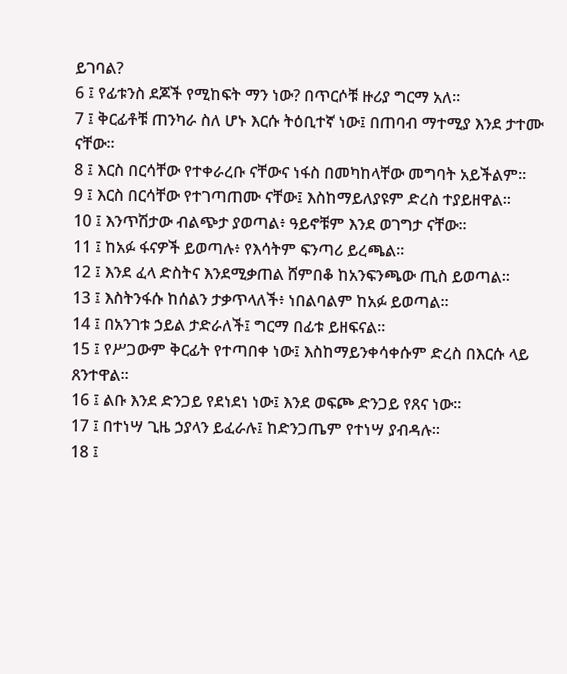ይገባል?
6 ፤ የፊቱንስ ደጆች የሚከፍት ማን ነው? በጥርሶቹ ዙሪያ ግርማ አለ።
7 ፤ ቅርፊቶቹ ጠንካራ ስለ ሆኑ እርሱ ትዕቢተኛ ነው፤ በጠባብ ማተሚያ እንደ ታተሙ ናቸው።
8 ፤ እርስ በርሳቸው የተቀራረቡ ናቸውና ነፋስ በመካከላቸው መግባት አይችልም።
9 ፤ እርስ በርሳቸው የተገጣጠሙ ናቸው፤ እስከማይለያዩም ድረስ ተያይዘዋል።
10 ፤ እንጥሽታው ብልጭታ ያወጣል፥ ዓይኖቹም እንደ ወገግታ ናቸው።
11 ፤ ከአፉ ፋናዎች ይወጣሉ፥ የእሳትም ፍንጣሪ ይረጫል።
12 ፤ እንደ ፈላ ድስትና እንደሚቃጠል ሸምበቆ ከአንፍንጫው ጢስ ይወጣል።
13 ፤ እስትንፋሱ ከሰልን ታቃጥላለች፥ ነበልባልም ከአፉ ይወጣል።
14 ፤ በአንገቱ ኃይል ታድራለች፤ ግርማ በፊቱ ይዘፍናል።
15 ፤ የሥጋውም ቅርፊት የተጣበቀ ነው፤ እስከማይንቀሳቀሱም ድረስ በእርሱ ላይ ጸንተዋል።
16 ፤ ልቡ እንደ ድንጋይ የደነደነ ነው፤ እንደ ወፍጮ ድንጋይ የጸና ነው።
17 ፤ በተነሣ ጊዜ ኃያላን ይፈራሉ፤ ከድንጋጤም የተነሣ ያብዳሉ።
18 ፤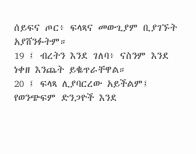ሰይፍና ጦር፥ ፍላጻና መውጊያም ቢያገኙት አያሸንፉትም።
19 ፤ ብረትን እንደ ገለባ፥ ናስንም እንደ ነቀዘ እንጨት ይቈጥራቸዋል።
20 ፤ ፍላጻ ሊያባርረው አይችልም፤ የወንጭፍም ድንጋዮች እንደ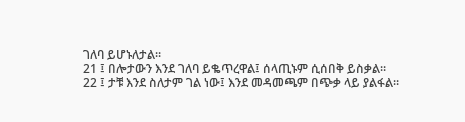ገለባ ይሆኑለታል።
21 ፤ በሎታውን እንደ ገለባ ይቈጥረዋል፤ ሰላጢኑም ሲሰበቅ ይስቃል።
22 ፤ ታቹ እንደ ስለታም ገል ነው፤ እንደ መዳመጫም በጭቃ ላይ ያልፋል።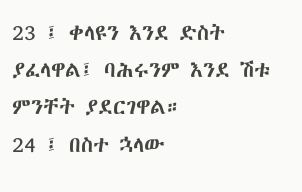23 ፤ ቀላዩን እንደ ድስት ያፈላዋል፤ ባሕሩንም እንደ ሽቱ ምንቸት ያደርገዋል።
24 ፤ በስተ ኋላው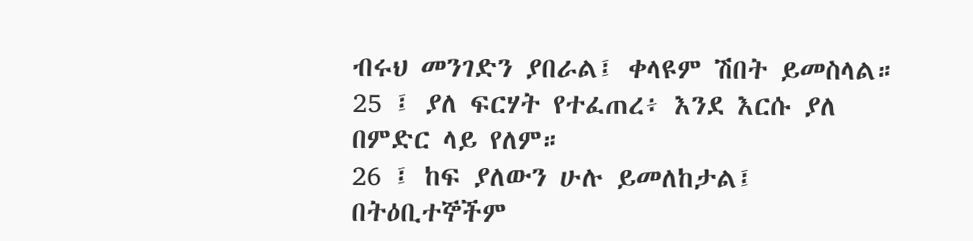ብሩህ መንገድን ያበራል፤ ቀላዩም ሽበት ይመስላል።
25 ፤ ያለ ፍርሃት የተፈጠረ፥ እንደ እርሱ ያለ በምድር ላይ የለም።
26 ፤ ከፍ ያለውን ሁሉ ይመለከታል፤ በትዕቢተኞችም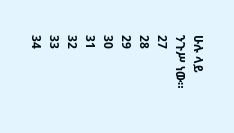ሁሉ ላይ ንጉሥ ነው።
27
28
29
30
31
32
33
34